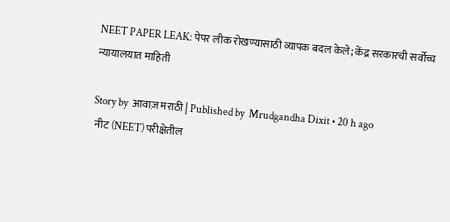NEET PAPER LEAK: पेपर लीक रोखण्यासाठी व्यापक बदल केले; केंद्र सरकारची सर्वोच्च न्यायालयात माहिती

Story by  आवाज़ मराठी | Published by  Mrudgandha Dixit • 20 h ago
 नीट (NEET) परीक्षेतील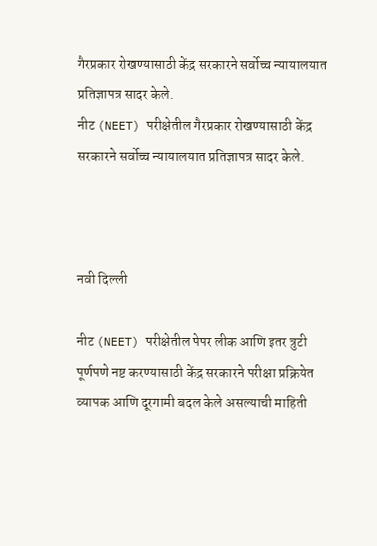गैरप्रकार रोखण्यासाठी केंद्र सरकारने सर्वोच्च न्यायालयात प्रतिज्ञापत्र सादर केले.
नीट (NEET) परीक्षेतील गैरप्रकार रोखण्यासाठी केंद्र सरकारने सर्वोच्च न्यायालयात प्रतिज्ञापत्र सादर केले.



नवी दिल्ली

नीट (NEET) परीक्षेतील पेपर लीक आणि इतर त्रुटी पूर्णपणे नष्ट करण्यासाठी केंद्र सरकारने परीक्षा प्रक्रियेत व्यापक आणि दूरगामी बदल केले असल्याची माहिती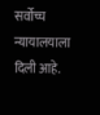सर्वोच्च न्यायालयाला दिली आहे.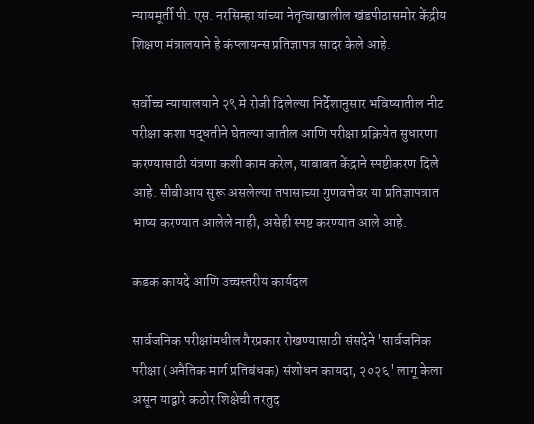न्यायमूर्ती पी. एस. नरसिम्हा यांच्या नेतृत्वाखालील खंडपीठासमोर केंद्रीय शिक्षण मंत्रालयाने हे कंप्लायन्स प्रतिज्ञापत्र सादर केले आहे.

सर्वोच्च न्यायालयाने २९ मे रोजी दिलेल्या निर्देशानुसार भविष्यातील नीट परीक्षा कशा पद्धतीने घेतल्या जातील आणि परीक्षा प्रक्रियेत सुधारणा करण्यासाठी यंत्रणा कशी काम करेल, याबाबत केंद्राने स्पष्टीकरण दिले आहे. सीबीआय सुरू असलेल्या तपासाच्या गुणवत्तेवर या प्रतिज्ञापत्रात भाष्य करण्यात आलेले नाही, असेही स्पष्ट करण्यात आले आहे.

कडक कायदे आणि उच्चस्तरीय कार्यदल

सार्वजनिक परीक्षांमधील गैरप्रकार रोखण्यासाठी संसदेने 'सार्वजनिक परीक्षा (अनैतिक मार्ग प्रतिबंधक) संशोधन कायदा, २०२६' लागू केला असून याद्वारे कठोर शिक्षेची तरतुद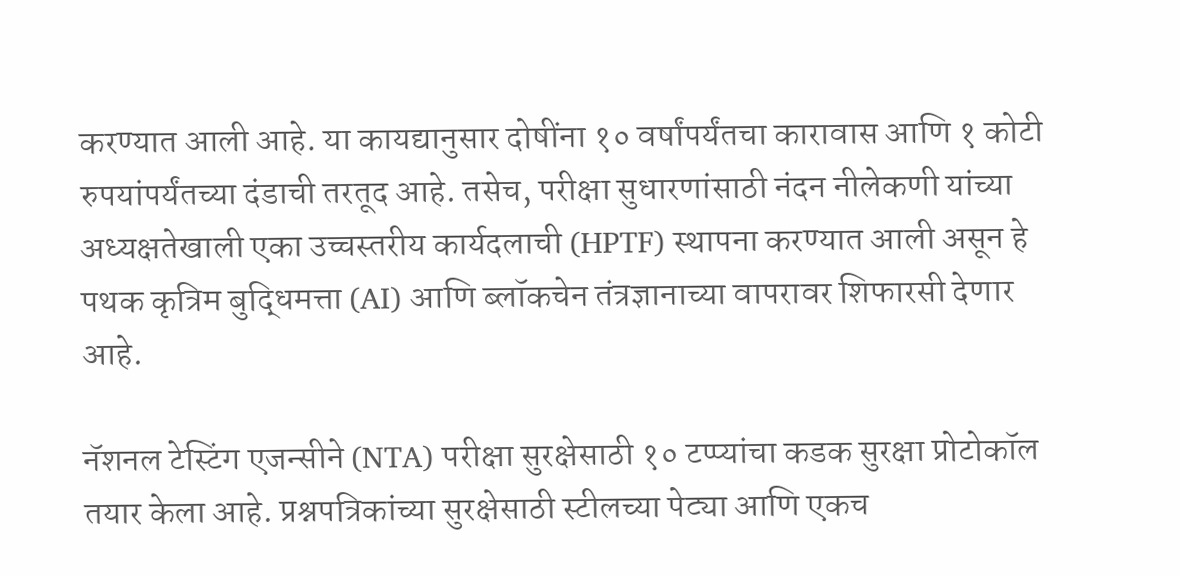करण्यात आली आहे. या कायद्यानुसार दोषींना १० वर्षांपर्यंतचा कारावास आणि १ कोटी रुपयांपर्यंतच्या दंडाची तरतूद आहे. तसेच, परीक्षा सुधारणांसाठी नंदन नीलेकणी यांच्या अध्यक्षतेखाली एका उच्चस्तरीय कार्यदलाची (HPTF) स्थापना करण्यात आली असून हे पथक कृत्रिम बुद्धिमत्ता (AI) आणि ब्लॉकचेन तंत्रज्ञानाच्या वापरावर शिफारसी देणार आहे.

नॅशनल टेस्टिंग एजन्सीने (NTA) परीक्षा सुरक्षेसाठी १० टप्प्यांचा कडक सुरक्षा प्रोटोकॉल तयार केला आहे. प्रश्नपत्रिकांच्या सुरक्षेसाठी स्टीलच्या पेट्या आणि एकच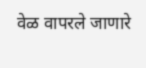वेळ वापरले जाणारे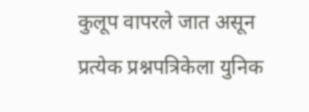कुलूप वापरले जात असून प्रत्येक प्रश्नपत्रिकेला युनिक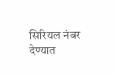सिरियल नंबर देण्यात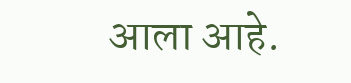आला आहे.